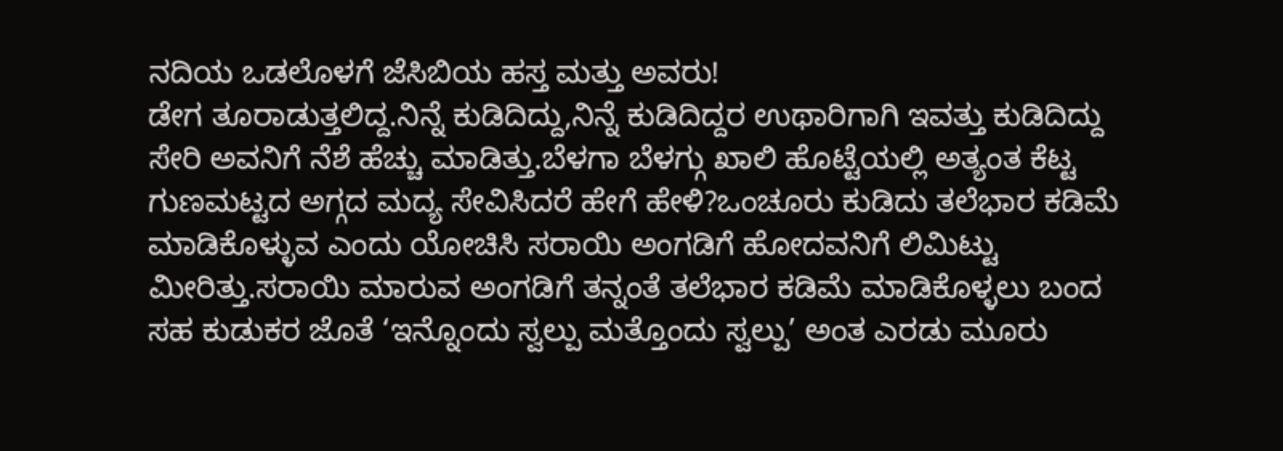ನದಿಯ ಒಡಲೊಳಗೆ ಜೆಸಿಬಿಯ ಹಸ್ತ ಮತ್ತು ಅವರು!
ಡೇಗ ತೂರಾಡುತ್ತಲಿದ್ದ.ನಿನ್ನೆ ಕುಡಿದಿದ್ದು,ನಿನ್ನೆ ಕುಡಿದಿದ್ದರ ಉಥಾರಿಗಾಗಿ ಇವತ್ತು ಕುಡಿದಿದ್ದು ಸೇರಿ ಅವನಿಗೆ ನೆಶೆ ಹೆಚ್ಚು ಮಾಡಿತ್ತು.ಬೆಳಗಾ ಬೆಳಗ್ಗು ಖಾಲಿ ಹೊಟ್ಟೆಯಲ್ಲಿ ಅತ್ಯಂತ ಕೆಟ್ಟ ಗುಣಮಟ್ಟದ ಅಗ್ಗದ ಮದ್ಯ ಸೇವಿಸಿದರೆ ಹೇಗೆ ಹೇಳಿ?ಒಂಚೂರು ಕುಡಿದು ತಲೆಭಾರ ಕಡಿಮೆ ಮಾಡಿಕೊಳ್ಳುವ ಎಂದು ಯೋಚಿಸಿ ಸರಾಯಿ ಅಂಗಡಿಗೆ ಹೋದವನಿಗೆ ಲಿಮಿಟ್ಟು ಮೀರಿತ್ತು.ಸರಾಯಿ ಮಾರುವ ಅಂಗಡಿಗೆ ತನ್ನಂತೆ ತಲೆಭಾರ ಕಡಿಮೆ ಮಾಡಿಕೊಳ್ಳಲು ಬಂದ ಸಹ ಕುಡುಕರ ಜೊತೆ ‘ಇನ್ನೊಂದು ಸ್ವಲ್ಪು ಮತ್ತೊಂದು ಸ್ವಲ್ಪು’ ಅಂತ ಎರಡು ಮೂರು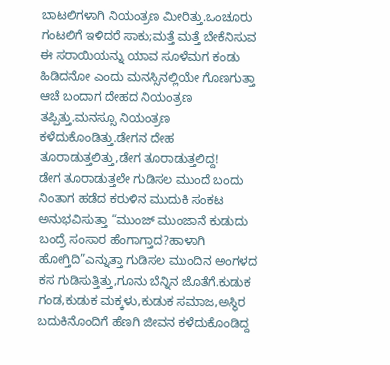ಬಾಟಲಿಗಳಾಗಿ ನಿಯಂತ್ರಣ ಮೀರಿತ್ತು.ಒಂಚೂರು ಗಂಟಲಿಗೆ ಇಳಿದರೆ ಸಾಕು;ಮತ್ತೆ ಮತ್ತೆ ಬೇಕೆನಿಸುವ ಈ ಸರಾಯಿಯನ್ನು ಯಾವ ಸೂಳೆಮಗ ಕಂಡು ಹಿಡಿದನೋ ಎಂದು ಮನಸ್ಸಿನಲ್ಲಿಯೇ ಗೊಣಗುತ್ತಾ ಆಚೆ ಬಂದಾಗ ದೇಹದ ನಿಯಂತ್ರಣ ತಪ್ಪಿತ್ತು.ಮನಸ್ಸೂ ನಿಯಂತ್ರಣ ಕಳೆದುಕೊಂಡಿತ್ತು.ಡೇಗನ ದೇಹ ತೂರಾಡುತ್ತಲಿತ್ತು,ಡೇಗ ತೂರಾಡುತ್ತಲಿದ್ದ!
ಡೇಗ ತೂರಾಡುತ್ತಲೇ ಗುಡಿಸಲ ಮುಂದೆ ಬಂದು ನಿಂತಾಗ ಹಡೆದ ಕರುಳಿನ ಮುದುಕಿ ಸಂಕಟ ಅನುಭವಿಸುತ್ತಾ “ಮುಂಜ್ ಮುಂಜಾನೆ ಕುಡುದು ಬಂದ್ರೆ ಸಂಸಾರ ಹೆಂಗಾಗ್ತಾದ?ಹಾಳಾಗಿ ಹೋಗ್ತಿದಿ”ಎನ್ನುತ್ತಾ ಗುಡಿಸಲ ಮುಂದಿನ ಅಂಗಳದ ಕಸ ಗುಡಿಸುತ್ತಿತ್ತು,ಗೂನು ಬೆನ್ನಿನ ಜೊತೆಗೆ.ಕುಡುಕ ಗಂಡ,ಕುಡುಕ ಮಕ್ಕಳು,ಕುಡುಕ ಸಮಾಜ,ಅಸ್ಥಿರ ಬದುಕಿನೊಂದಿಗೆ ಹೆಣಗಿ ಜೀವನ ಕಳೆದುಕೊಂಡಿದ್ದ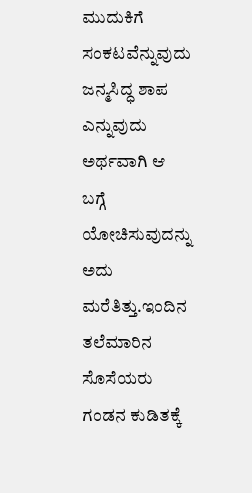ಮುದುಕಿಗೆ ಸಂಕಟವೆನ್ನುವುದು ಜನ್ಮಸಿದ್ಧ ಶಾಪ ಎನ್ನುವುದು ಅರ್ಥವಾಗಿ ಆ ಬಗ್ಗೆ ಯೋಚಿಸುವುದನ್ನು ಅದು ಮರೆತಿತ್ತು.ಇಂದಿನ ತಲೆಮಾರಿನ ಸೊಸೆಯರು ಗಂಡನ ಕುಡಿತಕ್ಕೆ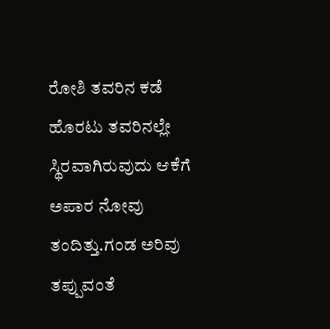ರೋಶಿ ತವರಿನ ಕಡೆ ಹೊರಟು ತವರಿನಲ್ಲೇ ಸ್ಥಿರವಾಗಿರುವುದು ಆಕೆಗೆ ಅಪಾರ ನೋವು ತಂದಿತ್ತು.ಗಂಡ ಅರಿವು ತಪ್ಪುವಂತೆ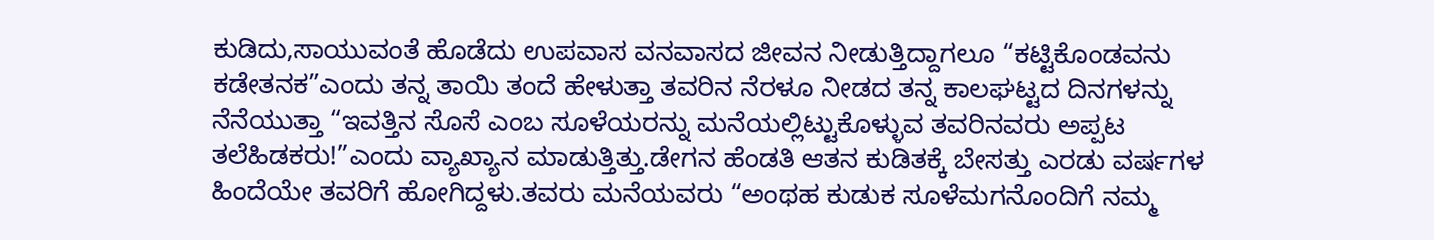ಕುಡಿದು,ಸಾಯುವಂತೆ ಹೊಡೆದು ಉಪವಾಸ ವನವಾಸದ ಜೀವನ ನೀಡುತ್ತಿದ್ದಾಗಲೂ “ಕಟ್ಟಿಕೊಂಡವನು ಕಡೇತನಕ”ಎಂದು ತನ್ನ ತಾಯಿ ತಂದೆ ಹೇಳುತ್ತಾ ತವರಿನ ನೆರಳೂ ನೀಡದ ತನ್ನ ಕಾಲಘಟ್ಟದ ದಿನಗಳನ್ನು ನೆನೆಯುತ್ತಾ “ಇವತ್ತಿನ ಸೊಸೆ ಎಂಬ ಸೂಳೆಯರನ್ನು ಮನೆಯಲ್ಲಿಟ್ಟುಕೊಳ್ಳುವ ತವರಿನವರು ಅಪ್ಪಟ ತಲೆಹಿಡಕರು!”ಎಂದು ವ್ಯಾಖ್ಯಾನ ಮಾಡುತ್ತಿತ್ತು.ಡೇಗನ ಹೆಂಡತಿ ಆತನ ಕುಡಿತಕ್ಕೆ ಬೇಸತ್ತು ಎರಡು ವರ್ಷಗಳ ಹಿಂದೆಯೇ ತವರಿಗೆ ಹೋಗಿದ್ದಳು.ತವರು ಮನೆಯವರು “ಅಂಥಹ ಕುಡುಕ ಸೂಳೆಮಗನೊಂದಿಗೆ ನಮ್ಮ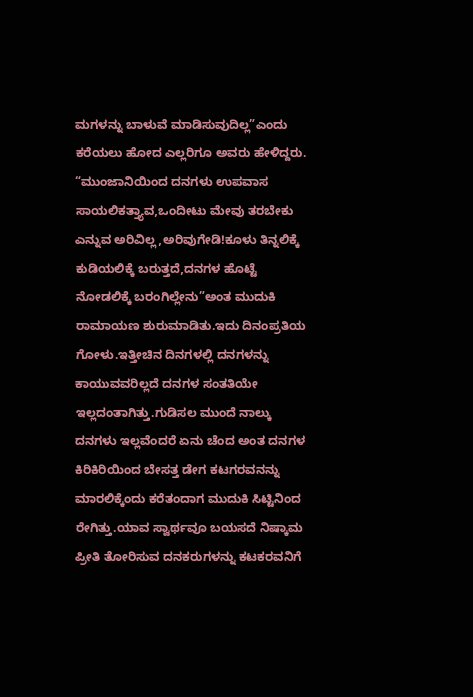ಮಗಳನ್ನು ಬಾಳುವೆ ಮಾಡಿಸುವುದಿಲ್ಲ”ಎಂದು ಕರೆಯಲು ಹೋದ ಎಲ್ಲರಿಗೂ ಅವರು ಹೇಳಿದ್ದರು.
“ಮುಂಜಾನಿಯಿಂದ ದನಗಳು ಉಪವಾಸ ಸಾಯಲಿಕತ್ತ್ಯಾವ,ಒಂದೀಟು ಮೇವು ತರಬೇಕು ಎನ್ನುವ ಅರಿವಿಲ್ಲ,ಅರಿವುಗೇಡಿ!ಕೂಳು ತಿನ್ನಲಿಕ್ಕೆ ಕುಡಿಯಲಿಕ್ಕೆ ಬರುತ್ತದೆ,ದನಗಳ ಹೊಟ್ಟೆ ನೋಡಲಿಕ್ಕೆ ಬರಂಗಿಲ್ಲೇನು”ಅಂತ ಮುದುಕಿ ರಾಮಾಯಣ ಶುರುಮಾಡಿತು.ಇದು ದಿನಂಪ್ರತಿಯ ಗೋಳು.ಇತ್ತೀಚಿನ ದಿನಗಳಲ್ಲಿ ದನಗಳನ್ನು ಕಾಯುವವರಿಲ್ಲದೆ ದನಗಳ ಸಂತತಿಯೇ ಇಲ್ಲದಂತಾಗಿತ್ತು.ಗುಡಿಸಲ ಮುಂದೆ ನಾಲ್ಕು ದನಗಳು ಇಲ್ಲವೆಂದರೆ ಏನು ಚೆಂದ ಅಂತ ದನಗಳ ಕಿರಿಕಿರಿಯಿಂದ ಬೇಸತ್ತ ಡೇಗ ಕಟಗರವನನ್ನು ಮಾರಲಿಕ್ಕೆಂದು ಕರೆತಂದಾಗ ಮುದುಕಿ ಸಿಟ್ಟಿನಿಂದ ರೇಗಿತ್ತು.ಯಾವ ಸ್ವಾರ್ಥವೂ ಬಯಸದೆ ನಿಷ್ಕಾಮ ಪ್ರೀತಿ ತೋರಿಸುವ ದನಕರುಗಳನ್ನು ಕಟಕರವನಿಗೆ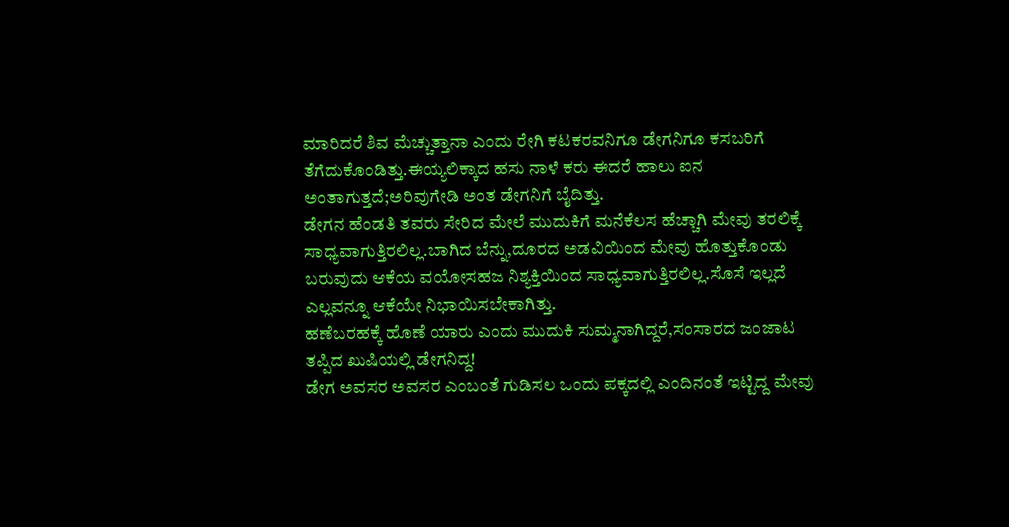ಮಾರಿದರೆ ಶಿವ ಮೆಚ್ಚುತ್ತಾನಾ ಎಂದು ರೇಗಿ ಕಟಕರವನಿಗೂ ಡೇಗನಿಗೂ ಕಸಬರಿಗೆ ತೆಗೆದುಕೊಂಡಿತ್ತು.ಈಯ್ಯಲಿಕ್ಕಾದ ಹಸು ನಾಳೆ ಕರು ಈದರೆ ಹಾಲು ಐನ ಅಂತಾಗುತ್ತದೆ;ಅರಿವುಗೇಡಿ ಅಂತ ಡೇಗನಿಗೆ ಬೈದಿತ್ತು.
ಡೇಗನ ಹೆಂಡತಿ ತವರು ಸೇರಿದ ಮೇಲೆ ಮುದುಕಿಗೆ ಮನೆಕೆಲಸ ಹೆಚ್ಚಾಗಿ ಮೇವು ತರಲಿಕ್ಕೆ ಸಾಧ್ಯವಾಗುತ್ತಿರಲಿಲ್ಲ.ಬಾಗಿದ ಬೆನ್ನು,ದೂರದ ಅಡವಿಯಿಂದ ಮೇವು ಹೊತ್ತುಕೊಂಡು ಬರುವುದು ಆಕೆಯ ವಯೋಸಹಜ ನಿಶ್ಯಕ್ತಿಯಿಂದ ಸಾಧ್ಯವಾಗುತ್ತಿರಲಿಲ್ಲ.ಸೊಸೆ ಇಲ್ಲದೆ ಎಲ್ಲವನ್ನೂ ಆಕೆಯೇ ನಿಭಾಯಿಸಬೇಕಾಗಿತ್ತು.
ಹಣೆಬರಹಕ್ಕೆ ಹೊಣೆ ಯಾರು ಎಂದು ಮುದುಕಿ ಸುಮ್ಮನಾಗಿದ್ದರೆ,ಸಂಸಾರದ ಜಂಜಾಟ ತಪ್ಪಿದ ಖುಷಿಯಲ್ಲಿ ಡೇಗನಿದ್ದ!
ಡೇಗ ಅವಸರ ಅವಸರ ಎಂಬಂತೆ ಗುಡಿಸಲ ಒಂದು ಪಕ್ಕದಲ್ಲಿ ಎಂದಿನಂತೆ ಇಟ್ಟಿದ್ದ ಮೇವು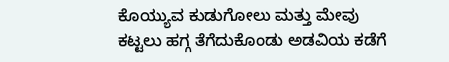ಕೊಯ್ಯುವ ಕುಡುಗೋಲು ಮತ್ತು ಮೇವು ಕಟ್ಟಲು ಹಗ್ಗ ತೆಗೆದುಕೊಂಡು ಅಡವಿಯ ಕಡೆಗೆ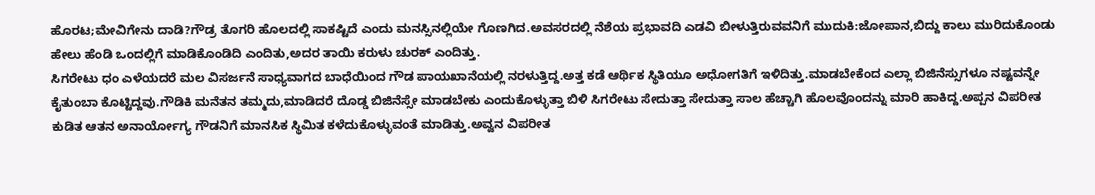ಹೊರಟ;ಮೇವಿಗೇನು ದಾಡಿ?ಗೌಡ್ರ ತೊಗರಿ ಹೊಲದಲ್ಲಿ ಸಾಕಷ್ಟಿದೆ ಎಂದು ಮನಸ್ಸಿನಲ್ಲಿಯೇ ಗೊಣಗಿದ.ಅವಸರದಲ್ಲಿ ನೆಶೆಯ ಪ್ರಭಾವದಿ ಎಡವಿ ಬೀಳುತ್ತಿರುವವನಿಗೆ ಮುದುಕಿ:ಜೋಪಾನ,ಬಿದ್ದು ಕಾಲು ಮುರಿದುಕೊಂಡು ಹೇಲು ಹೆಂಡಿ ಒಂದಲ್ಲಿಗೆ ಮಾಡಿಕೊಂಡಿದಿ ಎಂದಿತು,ಅದರ ತಾಯಿ ಕರುಳು ಚುರಕ್ ಎಂದಿತ್ತು.
ಸಿಗರೇಟು ಧಂ ಎಳೆಯದರೆ ಮಲ ವಿಸರ್ಜನೆ ಸಾಧ್ಯವಾಗದ ಬಾಧೆಯಿಂದ ಗೌಡ ಪಾಯಖಾನೆಯಲ್ಲಿ ನರಳುತ್ತಿದ್ದ.ಅತ್ತ ಕಡೆ ಆರ್ಥಿಕ ಸ್ಥಿತಿಯೂ ಅಧೋಗತಿಗೆ ಇಳಿದಿತ್ತು.ಮಾಡಬೇಕೆಂದ ಎಲ್ಲಾ ಬಿಜಿನೆಸ್ಸುಗಳೂ ನಷ್ಟವನ್ನೇ ಕೈತುಂಬಾ ಕೊಟ್ಟಿದ್ದವು.ಗೌಡಿಕಿ ಮನೆತನ ತಮ್ಮದು,ಮಾಡಿದರೆ ದೊಡ್ಡ ಬಿಜಿನೆಸ್ಸೇ ಮಾಡಬೇಕು ಎಂದುಕೊಳ್ಳುತ್ತಾ ಬಿಳಿ ಸಿಗರೇಟು ಸೇದುತ್ತಾ ಸೇದುತ್ತಾ ಸಾಲ ಹೆಚ್ಚಾಗಿ ಹೊಲವೊಂದನ್ನು ಮಾರಿ ಹಾಕಿದ್ದ.ಅಪ್ಪನ ವಿಪರೀತ ಕುಡಿತ ಆತನ ಅನಾರ್ಯೋಗ್ಯ ಗೌಡನಿಗೆ ಮಾನಸಿಕ ಸ್ಥಿಮಿತ ಕಳೆದುಕೊಳ್ಳುವಂತೆ ಮಾಡಿತ್ತು.ಅವ್ವನ ವಿಪರೀತ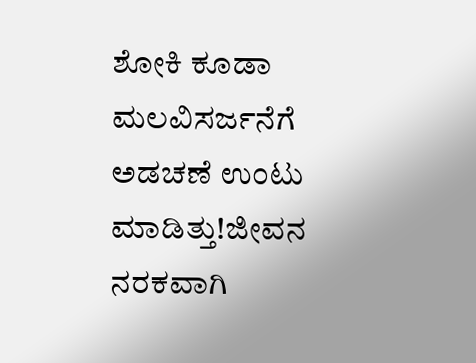ಶೋಕಿ ಕೂಡಾ ಮಲವಿಸರ್ಜನೆಗೆ ಅಡಚಣೆ ಉಂಟು ಮಾಡಿತ್ತು!ಜೀವನ ನರಕವಾಗಿ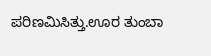ಪರಿಣಮಿಸಿತ್ತು.ಊರ ತುಂಬಾ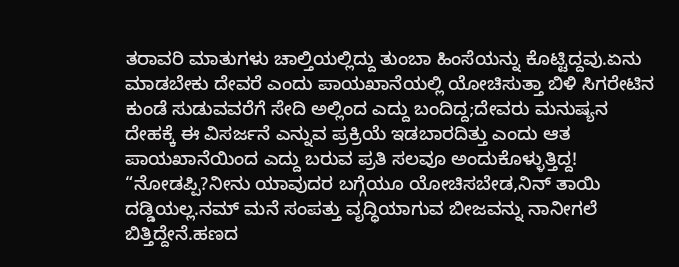ತರಾವರಿ ಮಾತುಗಳು ಚಾಲ್ತಿಯಲ್ಲಿದ್ದು ತುಂಬಾ ಹಿಂಸೆಯನ್ನು ಕೊಟ್ಟಿದ್ದವು.ಏನು ಮಾಡಬೇಕು ದೇವರೆ ಎಂದು ಪಾಯಖಾನೆಯಲ್ಲಿ ಯೋಚಿಸುತ್ತಾ ಬಿಳಿ ಸಿಗರೇಟಿನ ಕುಂಡೆ ಸುಡುವವರೆಗೆ ಸೇದಿ ಅಲ್ಲಿಂದ ಎದ್ದು ಬಂದಿದ್ದ;ದೇವರು ಮನುಷ್ಯನ ದೇಹಕ್ಕೆ ಈ ವಿಸರ್ಜನೆ ಎನ್ನುವ ಪ್ರಕ್ರಿಯೆ ಇಡಬಾರದಿತ್ತು ಎಂದು ಆತ ಪಾಯಖಾನೆಯಿಂದ ಎದ್ದು ಬರುವ ಪ್ರತಿ ಸಲವೂ ಅಂದುಕೊಳ್ಳುತ್ತಿದ್ದ!
“ನೋಡಪ್ಪಿ?ನೀನು ಯಾವುದರ ಬಗ್ಗೆಯೂ ಯೋಚಿಸಬೇಡ,ನಿನ್ ತಾಯಿ ದಡ್ಡಿಯಲ್ಲ.ನಮ್ ಮನೆ ಸಂಪತ್ತು ವೃದ್ಧಿಯಾಗುವ ಬೀಜವನ್ನು ನಾನೀಗಲೆ ಬಿತ್ತಿದ್ದೇನೆ.ಹಣದ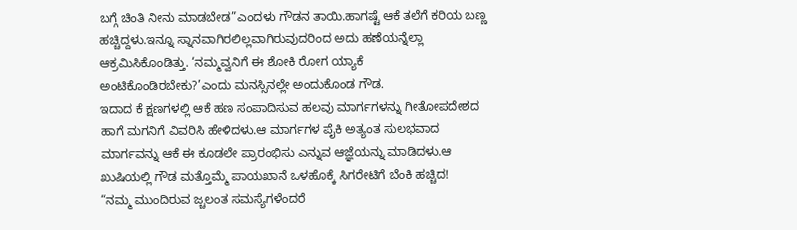ಬಗ್ಗೆ ಚಿಂತಿ ನೀನು ಮಾಡಬೇಡ”ಎಂದಳು ಗೌಡನ ತಾಯಿ.ಹಾಗಷ್ಟೆ ಆಕೆ ತಲೆಗೆ ಕರಿಯ ಬಣ್ಣ ಹಚ್ಚಿದ್ದಳು.ಇನ್ನೂ ಸ್ನಾನವಾಗಿರಲಿಲ್ಲವಾಗಿರುವುದರಿಂದ ಅದು ಹಣೆಯನ್ನೆಲ್ಲಾ ಆಕ್ರಮಿಸಿಕೊಂಡಿತ್ತು. ‘ನಮ್ಮವ್ವನಿಗೆ ಈ ಶೋಕಿ ರೋಗ ಯ್ಯಾಕೆ ಅಂಟಿಕೊಂಡಿರಬೇಕು?’ಎಂದು ಮನಸ್ಸಿನಲ್ಲೇ ಅಂದುಕೊಂಡ ಗೌಡ.
ಇದಾದ ಕೆ ಕ್ಷಣಗಳಲ್ಲಿ ಆಕೆ ಹಣ ಸಂಪಾದಿಸುವ ಹಲವು ಮಾರ್ಗಗಳನ್ನು ಗೀತೋಪದೇಶದ ಹಾಗೆ ಮಗನಿಗೆ ವಿವರಿಸಿ ಹೇಳಿದಳು.ಆ ಮಾರ್ಗಗಳ ಪೈಕಿ ಅತ್ಯಂತ ಸುಲಭವಾದ ಮಾರ್ಗವನ್ನು ಆಕೆ ಈ ಕೂಡಲೇ ಪ್ರಾರಂಭಿಸು ಎನ್ನುವ ಆಜ್ಞೆಯನ್ನು ಮಾಡಿದಳು.ಆ ಖುಷಿಯಲ್ಲಿ ಗೌಡ ಮತ್ತೊಮ್ಮೆ ಪಾಯಖಾನೆ ಒಳಹೊಕ್ಕೆ ಸಿಗರೇಟಿಗೆ ಬೆಂಕಿ ಹಚ್ಚಿದ!
“ನಮ್ಮ ಮುಂದಿರುವ ಜ್ಚಲಂತ ಸಮಸ್ಯೆಗಳೆಂದರೆ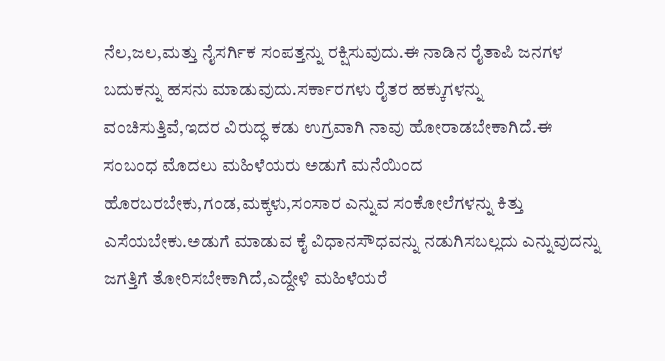ನೆಲ,ಜಲ,ಮತ್ತು ನೈಸರ್ಗಿಕ ಸಂಪತ್ತನ್ನು ರಕ್ಷಿಸುವುದು.ಈ ನಾಡಿನ ರೈತಾಪಿ ಜನಗಳ ಬದುಕನ್ನು ಹಸನು ಮಾಡುವುದು.ಸರ್ಕಾರಗಳು ರೈತರ ಹಕ್ಕುಗಳನ್ನು ವಂಚಿಸುತ್ತಿವೆ,ಇದರ ವಿರುದ್ಧ ಕಡು ಉಗ್ರವಾಗಿ ನಾವು ಹೋರಾಡಬೇಕಾಗಿದೆ.ಈ ಸಂಬಂಧ ಮೊದಲು ಮಹಿಳೆಯರು ಅಡುಗೆ ಮನೆಯಿಂದ ಹೊರಬರಬೇಕು,ಗಂಡ,ಮಕ್ಕಳು,ಸಂಸಾರ ಎನ್ನುವ ಸಂಕೋಲೆಗಳನ್ನು ಕಿತ್ತು ಎಸೆಯಬೇಕು.ಅಡುಗೆ ಮಾಡುವ ಕೈ ವಿಧಾನಸೌಧವನ್ನು ನಡುಗಿಸಬಲ್ಲದು ಎನ್ನುವುದನ್ನು ಜಗತ್ತಿಗೆ ತೋರಿಸಬೇಕಾಗಿದೆ,ಎದ್ದೇಳಿ ಮಹಿಳೆಯರೆ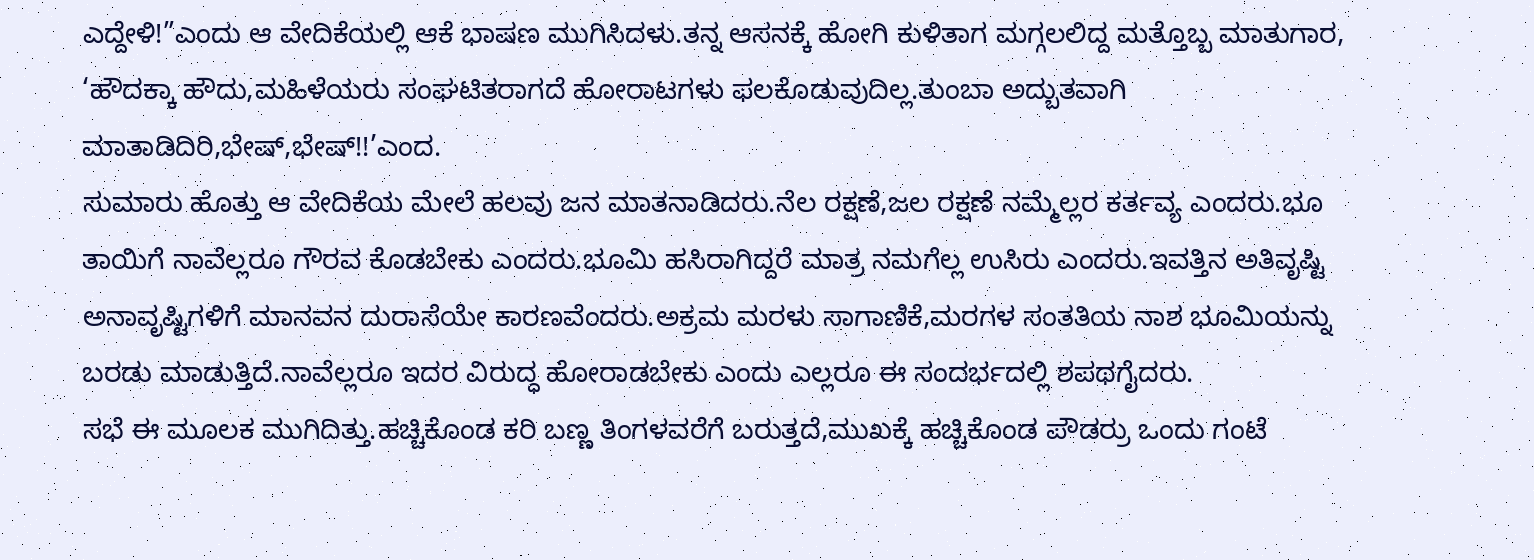ಎದ್ದೇಳಿ!”ಎಂದು ಆ ವೇದಿಕೆಯಲ್ಲಿ ಆಕೆ ಭಾಷಣ ಮುಗಿಸಿದಳು.ತನ್ನ ಆಸನಕ್ಕೆ ಹೋಗಿ ಕುಳಿತಾಗ ಮಗ್ಗಲಲಿದ್ದ ಮತ್ತೊಬ್ಬ ಮಾತುಗಾರ, ‘ಹೌದಕ್ಕಾ ಹೌದು,ಮಹಿಳೆಯರು ಸಂಘಟಿತರಾಗದೆ ಹೋರಾಟಗಳು ಫಲಕೊಡುವುದಿಲ್ಲ.ತುಂಬಾ ಅದ್ಬುತವಾಗಿ ಮಾತಾಡಿದಿರಿ,ಭೇಷ್,ಭೇಷ್!!’ಎಂದ.
ಸುಮಾರು ಹೊತ್ತು ಆ ವೇದಿಕೆಯ ಮೇಲೆ ಹಲವು ಜನ ಮಾತನಾಡಿದರು.ನೆಲ ರಕ್ಷಣೆ,ಜಲ ರಕ್ಷಣೆ ನಮ್ಮೆಲ್ಲರ ಕರ್ತವ್ಯ ಎಂದರು.ಭೂ ತಾಯಿಗೆ ನಾವೆಲ್ಲರೂ ಗೌರವ ಕೊಡಬೇಕು ಎಂದರು.ಭೂಮಿ ಹಸಿರಾಗಿದ್ದರೆ ಮಾತ್ರ ನಮಗೆಲ್ಲ ಉಸಿರು ಎಂದರು.ಇವತ್ತಿನ ಅತಿವೃಷ್ಟಿ ಅನಾವೃಷ್ಟಿಗಳಿಗೆ ಮಾನವನ ದುರಾಸೆಯೇ ಕಾರಣವೆಂದರು.ಅಕ್ರಮ ಮರಳು ಸಾಗಾಣಿಕೆ,ಮರಗಳ ಸಂತತಿಯ ನಾಶ ಭೂಮಿಯನ್ನು ಬರಡು ಮಾಡುತ್ತಿದೆ.ನಾವೆಲ್ಲರೂ ಇದರ ವಿರುದ್ಧ ಹೋರಾಡಬೇಕು ಎಂದು ಎಲ್ಲರೂ ಈ ಸಂದರ್ಭದಲ್ಲಿ ಶಪಥಗೈದರು.
ಸಭೆ ಈ ಮೂಲಕ ಮುಗಿದಿತ್ತು.ಹಚ್ಚಿಕೊಂಡ ಕರಿ ಬಣ್ಣ ತಿಂಗಳವರೆಗೆ ಬರುತ್ತದೆ,ಮುಖಕ್ಕೆ ಹಚ್ಚಿಕೊಂಡ ಪೌಡರ್ರು ಒಂದು ಗಂಟೆ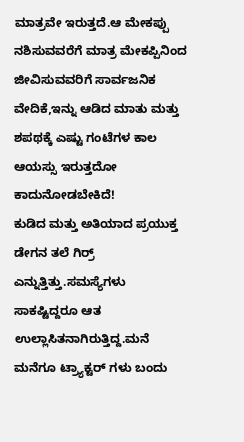ಮಾತ್ರವೇ ಇರುತ್ತದೆ.ಆ ಮೇಕಪ್ಪು ನಶಿಸುವವರೆಗೆ ಮಾತ್ರ ಮೇಕಪ್ಪಿನಿಂದ ಜೀವಿಸುವವರಿಗೆ ಸಾರ್ವಜನಿಕ ವೇದಿಕೆ,ಇನ್ನು ಆಡಿದ ಮಾತು ಮತ್ತು ಶಪಥಕ್ಕೆ ಎಷ್ಟು ಗಂಟೆಗಳ ಕಾಲ ಆಯಸ್ಸು ಇರುತ್ತದೋ ಕಾದುನೋಡಬೇಕಿದೆ!
ಕುಡಿದ ಮತ್ತು ಅತಿಯಾದ ಪ್ರಯುಕ್ತ ಡೇಗನ ತಲೆ ಗಿರ್ರ್ ಎನ್ನುತ್ತಿತ್ತು.ಸಮಸ್ಯೆಗಳು ಸಾಕಷ್ಟಿದ್ದರೂ ಆತ ಉಲ್ಲಾಸಿತನಾಗಿರುತ್ತಿದ್ದ.ಮನೆ ಮನೆಗೂ ಟ್ರ್ಯಾಕ್ಟರ್ ಗಳು ಬಂದು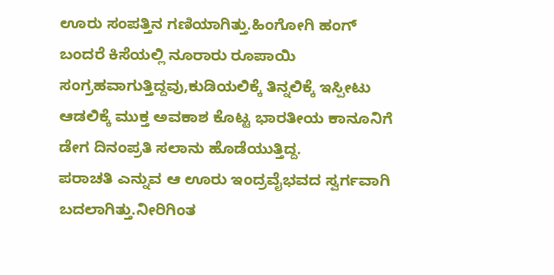ಊರು ಸಂಪತ್ತಿನ ಗಣಿಯಾಗಿತ್ತು.ಹಿಂಗೋಗಿ ಹಂಗ್ ಬಂದರೆ ಕಿಸೆಯಲ್ಲಿ ನೂರಾರು ರೂಪಾಯಿ ಸಂಗ್ರಹವಾಗುತ್ತಿದ್ದವು,ಕುಡಿಯಲಿಕ್ಕೆ ತಿನ್ನಲಿಕ್ಕೆ ಇಸ್ಪೀಟು ಆಡಲಿಕ್ಕೆ ಮುಕ್ತ ಅವಕಾಶ ಕೊಟ್ಟ ಭಾರತೀಯ ಕಾನೂನಿಗೆ ಡೇಗ ದಿನಂಪ್ರತಿ ಸಲಾನು ಹೊಡೆಯುತ್ತಿದ್ದ.
ಪರಾಚತಿ ಎನ್ನುವ ಆ ಊರು ಇಂದ್ರವೈಭವದ ಸ್ವರ್ಗವಾಗಿ ಬದಲಾಗಿತ್ತು.ನೀರಿಗಿಂತ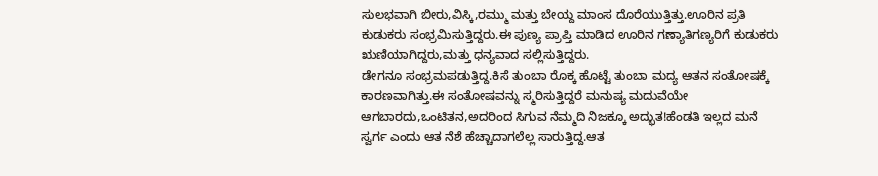ಸುಲಭವಾಗಿ ಬೀರು,ವಿಸ್ಕಿ,ರಮ್ಮು ಮತ್ತು ಬೇಯ್ದ ಮಾಂಸ ದೊರೆಯುತ್ತಿತ್ತು.ಊರಿನ ಪ್ರತಿ ಕುಡುಕರು ಸಂಭ್ರಮಿಸುತ್ತಿದ್ದರು.ಈ ಪುಣ್ಯ ಪ್ರಾಪ್ತಿ ಮಾಡಿದ ಊರಿನ ಗಣ್ಯಾತಿಗಣ್ಯರಿಗೆ ಕುಡುಕರು ಋಣಿಯಾಗಿದ್ದರು,ಮತ್ತು ಧನ್ಯವಾದ ಸಲ್ಲಿಸುತ್ತಿದ್ದರು.
ಡೇಗನೂ ಸಂಭ್ರಮಪಡುತ್ತಿದ್ದ.ಕಿಸೆ ತುಂಬಾ ರೊಕ್ಕ ಹೊಟ್ಟೆ ತುಂಬಾ ಮದ್ಯ ಆತನ ಸಂತೋಷಕ್ಕೆ ಕಾರಣವಾಗಿತ್ತು.ಈ ಸಂತೋಷವನ್ನು ಸ್ಮರಿಸುತ್ತಿದ್ದರೆ ಮನುಷ್ಯ ಮದುವೆಯೇ ಆಗಬಾರದು,ಒಂಟಿತನ,ಅದರಿಂದ ಸಿಗುವ ನೆಮ್ಮದಿ ನಿಜಕ್ಕೂ ಅದ್ಭುತ!ಹೆಂಡತಿ ಇಲ್ಲದ ಮನೆ ಸ್ವರ್ಗ ಎಂದು ಆತ ನೆಶೆ ಹೆಚ್ಚಾದಾಗಲೆಲ್ಲ ಸಾರುತ್ತಿದ್ದ.ಆತ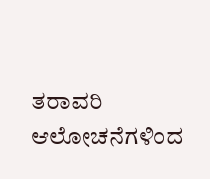ತರಾವರಿ ಆಲೋಚನೆಗಳಿಂದ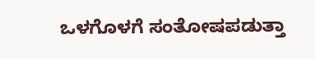ಒಳಗೊಳಗೆ ಸಂತೋಷಪಡುತ್ತಾ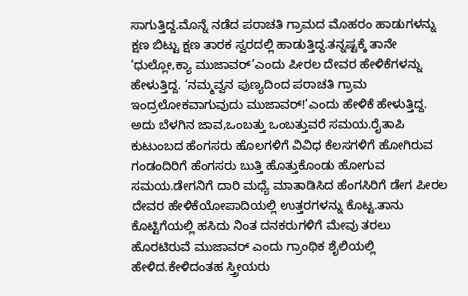ಸಾಗುತ್ತಿದ್ದ.ಮೊನ್ನೆ ನಡೆದ ಪರಾಚತಿ ಗ್ರಾಮದ ಮೊಹರಂ ಹಾಡುಗಳನ್ನು ಕ್ಷಣ ಬಿಟ್ಟು ಕ್ಷಣ ತಾರಕ ಸ್ವರದಲ್ಲಿ ಹಾಡುತ್ತಿದ್ದ.ತನ್ನಷ್ಟಕ್ಕೆ ತಾನೇ ‘ಧುಲ್ಲೋ,ಕ್ಯಾ ಮುಜಾವರ್’ಎಂದು ಪೀರಲ ದೇವರ ಹೇಳಿಕೆಗಳನ್ನು ಹೇಳುತ್ತಿದ್ದ. ‘ನಮ್ಮವ್ವನ ಪುಣ್ಯದಿಂದ ಪರಾಚತಿ ಗ್ರಾಮ ಇಂದ್ರಲೋಕವಾಗುವುದು ಮುಜಾವರ್!’ಎಂದು ಹೇಳಿಕೆ ಹೇಳುತ್ತಿದ್ದ.
ಅದು ಬೆಳಗಿನ ಜಾವ,ಒಂಬತ್ತು ಒಂಬತ್ತುವರೆ ಸಮಯ.ರೈತಾಪಿ ಕುಟುಂಬದ ಹೆಂಗಸರು ಹೊಲಗಳಿಗೆ ವಿವಿಧ ಕೆಲಸಗಳಿಗೆ ಹೋಗಿರುವ ಗಂಡಂದಿರಿಗೆ ಹೆಂಗಸರು ಬುತ್ತಿ ಹೊತ್ತುಕೊಂಡು ಹೋಗುವ ಸಮಯ.ಡೇಗನಿಗೆ ದಾರಿ ಮಧ್ಯೆ ಮಾತಾಡಿಸಿದ ಹೆಂಗಸಿರಿಗೆ ಡೇಗ ಪೀರಲ ದೇವರ ಹೇಳಿಕೆಯೋಪಾದಿಯಲ್ಲಿ ಉತ್ತರಗಳನ್ನು ಕೊಟ್ಟ.ತಾನು ಕೊಟ್ಟಿಗೆಯಲ್ಲಿ ಹಸಿದು ನಿಂತ ದನಕರುಗಳಿಗೆ ಮೇವು ತರಲು ಹೊರಟಿರುವೆ ಮುಜಾವರ್ ಎಂದು ಗ್ರಾಂಥಿಕ ಶೈಲಿಯಲ್ಲಿ ಹೇಳಿದ.ಕೇಳಿದಂತಹ ಸ್ತ್ರೀಯರು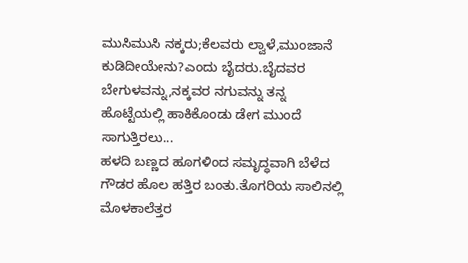ಮುಸಿಮುಸಿ ನಕ್ಕರು;ಕೆಲವರು ಲ್ವಾಳೆ,ಮುಂಜಾನೆ ಕುಡಿದೀಯೇನು?ಎಂದು ಬೈದರು.ಬೈದವರ ಬೇಗುಳವನ್ನು,ನಕ್ಕವರ ನಗುವನ್ನು ತನ್ನ ಹೊಟ್ಟೆಯಲ್ಲಿ ಹಾಕಿಕೊಂಡು ಡೇಗ ಮುಂದೆ ಸಾಗುತ್ತಿರಲು...
ಹಳದಿ ಬಣ್ಣದ ಹೂಗಳಿಂದ ಸಮೃದ್ಧವಾಗಿ ಬೆಳೆದ ಗೌಡರ ಹೊಲ ಹತ್ತಿರ ಬಂತು.ತೊಗರಿಯ ಸಾಲಿನಲ್ಲಿ ಮೊಳಕಾಲೆತ್ತರ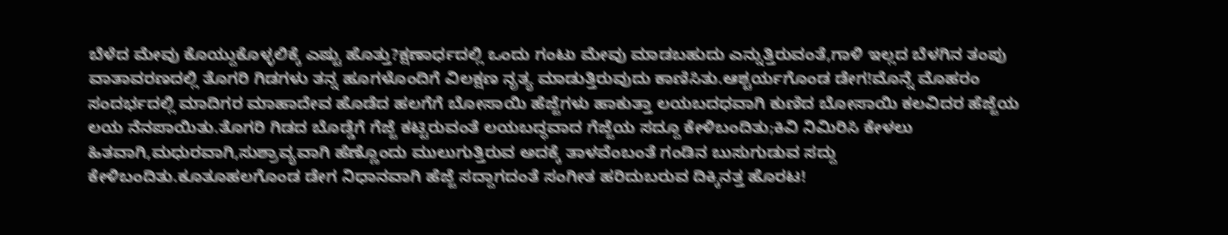ಬೆಳೆದ ಮೇವು ಕೊಯ್ದುಕೊಳ್ಳಲಿಕ್ಕೆ ಎಷ್ಟು ಹೊತ್ತು?ಕ್ಷಣಾರ್ಧದಲ್ಲಿ ಒಂದು ಗಂಟು ಮೇವು ಮಾಡಬಹುದು ಎನ್ನುತ್ತಿರುವಂತೆ,ಗಾಳಿ ಇಲ್ಲದ ಬೆಳಗಿನ ತಂಪು ವಾತಾವರಣದಲ್ಲಿ ತೊಗರಿ ಗಿಡಗಳು ತನ್ನ ಹೂಗಳೊಂದಿಗೆ ವಿಲಕ್ಷಣ ನೃತ್ಯ ಮಾಡುತ್ತಿರುವುದು ಕಾಣಿಸಿತು.ಆಶ್ಚರ್ಯಗೊಂಡ ಡೇಗ!ಮೊನ್ನೆ ಮೊಹರಂ ಸಂದರ್ಭದಲ್ಲಿ ಮಾದಿಗರ ಮಾಹಾದೇವ ಹೊಡೆದ ಹಲಗೆಗೆ ಬೋಸಾಯಿ ಹೆಜ್ಜೆಗಳು ಹಾಕುತ್ತಾ ಲಯಬದಧವಾಗಿ ಕುಣಿದ ಬೋಸಾಯಿ ಕಲವಿದರ ಹೆಜ್ಜೆಯ ಲಯ ನೆನಪಾಯಿತು.ತೊಗರಿ ಗಿಡದ ಬೊಡ್ಡೆಗೆ ಗೆಜ್ಜೆ ಕಟ್ಟಿರುವಂತೆ ಲಯಬದ್ಧವಾದ ಗೆಜ್ಜೆಯ ಸದ್ದೂ ಕೇಳಿಬಂದಿತು;ಕಿವಿ ನಿಮಿರಿಸಿ ಕೇಳಲು ಹಿತವಾಗಿ,ಮಧುರವಾಗಿ,ಸುಶ್ರಾವ್ಯವಾಗಿ ಹೆಣ್ಣೊಂದು ಮುಲುಗುತ್ತಿರುವ ಅದಕ್ಕೆ ತಾಳವೆಂಬಂತೆ ಗಂಡಿನ ಬುಸುಗುಡುವ ಸದ್ದು ಕೇಳಿಬಂದಿತು.ಕೂತೂಹಲಗೊಂಡ ಡೇಗ ನಿಧಾನವಾಗಿ ಹೆಜ್ಜೆ ಸದ್ದಾಗದಂತೆ ಸಂಗೀತ ಹರಿದುಬರುವ ದಿಕ್ಕಿನತ್ತ ಹೊರಟ!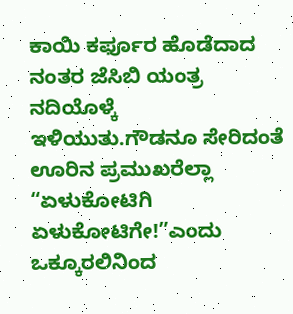ಕಾಯಿ ಕರ್ಫೂರ ಹೊಡೆದಾದ ನಂತರ ಜೆಸಿಬಿ ಯಂತ್ರ ನದಿಯೊಳ್ಕೆ ಇಳಿಯುತು.ಗೌಡನೂ ಸೇರಿದಂತೆ ಊರಿನ ಪ್ರಮುಖರೆಲ್ಲಾ “ಏಳುಕೋಟಿಗಿ ಏಳುಕೋಟಿಗೇ!”ಎಂದು ಒಕ್ಕೂರಲಿನಿಂದ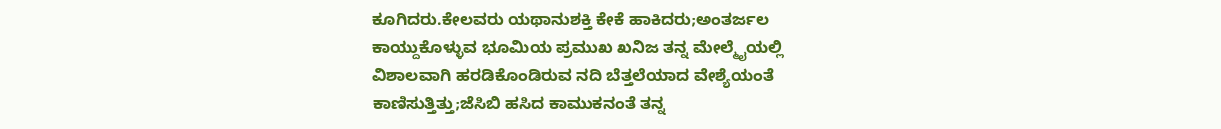ಕೂಗಿದರು.ಕೇಲವರು ಯಥಾನುಶಕ್ತಿ ಕೇಕೆ ಹಾಕಿದರು;ಅಂತರ್ಜಲ ಕಾಯ್ದುಕೊಳ್ಳುವ ಭೂಮಿಯ ಪ್ರಮುಖ ಖನಿಜ ತನ್ನ ಮೇಲ್ಮೈಯಲ್ಲಿ ವಿಶಾಲವಾಗಿ ಹರಡಿಕೊಂಡಿರುವ ನದಿ ಬೆತ್ತಲೆಯಾದ ವೇಶ್ಯೆಯಂತೆ ಕಾಣಿಸುತ್ತಿತ್ತು;ಜೆಸಿಬಿ ಹಸಿದ ಕಾಮುಕನಂತೆ ತನ್ನ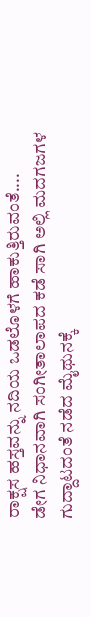ರಾಕ್ಷಸ ಹಸ್ತವನ್ನು ನದಿಯ ಒಡಲೊಳಗೆ ಹಾಕುತ್ತಿರುವಂತೆ....
ಡೇಗ ನಿಧಾನವಾಗಿ ಸಂಗೀತಾಲಾಪದ ಕಡೆ ಸಾಗಿ ಅಲ್ಲಿ ಮದಗಜಗಳ ಗುದ್ದಾಟದಂತೆ ನಡೆದ ಮೈಥುನಕ್ಕೆ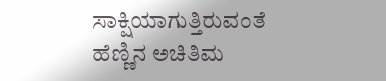ಸಾಕ್ಷಿಯಾಗುತ್ತಿರುವಂತೆ ಹೆಣ್ಣಿನ ಅಚಿತಿಮ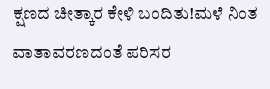ಕ್ಷಣದ ಚೀತ್ಕಾರ ಕೇಳಿ ಬಂದಿತು!ಮಳೆ ನಿಂತ ವಾತಾವರಣದಂತೆ ಪರಿಸರ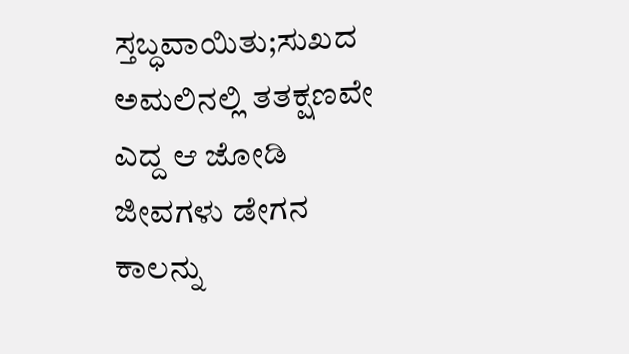ಸ್ತಬ್ಧವಾಯಿತು;ಸುಖದ ಅಮಲಿನಲ್ಲಿ ತತಕ್ಷಣವೇ ಎದ್ದ ಆ ಜೋಡಿ ಜೀವಗಳು ಡೇಗನ ಕಾಲನ್ನು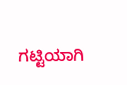ಗಟ್ಟಿಯಾಗಿ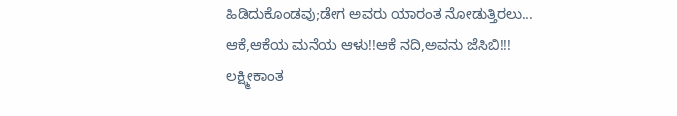ಹಿಡಿದುಕೊಂಡವು;ಡೇಗ ಅವರು ಯಾರಂತ ನೋಡುತ್ತಿರಲು...
ಆಕೆ,ಆಕೆಯ ಮನೆಯ ಆಳು!!ಆಕೆ ನದಿ,ಅವನು ಜೆಸಿಬಿ!!!
ಲಕ್ಷ್ಮೀಕಾಂತ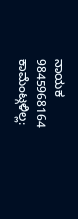ನಾಯಕ
9845968164
ಕಾಮೆಂಟ್ಗಳಿಲ್ಲ: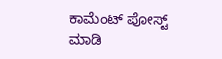ಕಾಮೆಂಟ್ ಪೋಸ್ಟ್ ಮಾಡಿ